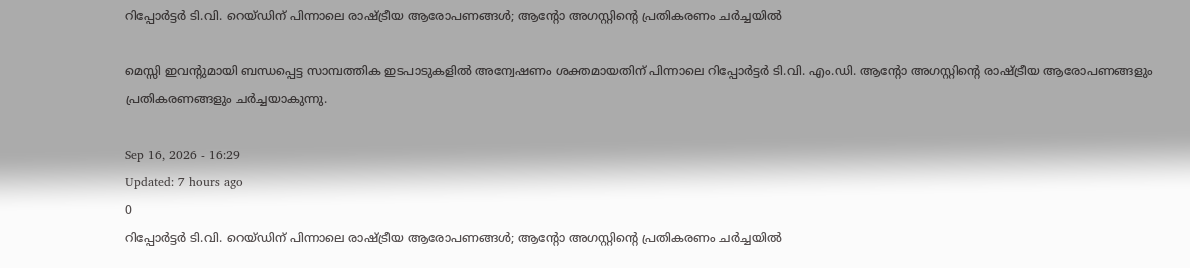റിപ്പോർട്ടർ ടി.വി. റെയ്ഡിന് പിന്നാലെ രാഷ്ട്രീയ ആരോപണങ്ങൾ; ആന്റോ അഗസ്റ്റിന്റെ പ്രതികരണം ചർച്ചയിൽ

മെസ്സി ഇവന്റുമായി ബന്ധപ്പെട്ട സാമ്പത്തിക ഇടപാടുകളിൽ അന്വേഷണം ശക്തമായതിന് പിന്നാലെ റിപ്പോർട്ടർ ടി.വി. എം.ഡി. ആന്റോ അഗസ്റ്റിന്റെ രാഷ്ട്രീയ ആരോപണങ്ങളും പ്രതികരണങ്ങളും ചർച്ചയാകുന്നു.

Sep 16, 2026 - 16:29
Updated: 7 hours ago
0
റിപ്പോർട്ടർ ടി.വി. റെയ്ഡിന് പിന്നാലെ രാഷ്ട്രീയ ആരോപണങ്ങൾ; ആന്റോ അഗസ്റ്റിന്റെ പ്രതികരണം ചർച്ചയിൽ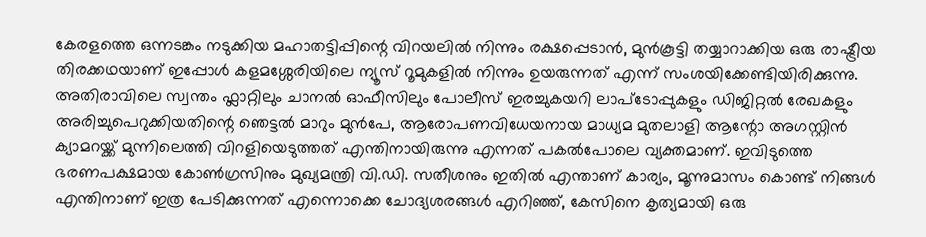കേരളത്തെ ഒന്നടങ്കം നടുക്കിയ മഹാതട്ടിപ്പിന്റെ വിറയലിൽ നിന്നും രക്ഷപ്പെടാൻ, മുൻകൂട്ടി തയ്യാറാക്കിയ ഒരു രാഷ്ട്രീയ തിരക്കഥയാണ് ഇപ്പോൾ കളമശ്ശേരിയിലെ ന്യൂസ് റൂമുകളിൽ നിന്നും ഉയരുന്നത് എന്ന് സംശയിക്കേണ്ടിയിരിക്കുന്നു. അതിരാവിലെ സ്വന്തം ഫ്ലാറ്റിലും ചാനൽ ഓഫീസിലും പോലീസ് ഇരച്ചുകയറി ലാപ്ടോപ്പുകളും ഡിജിറ്റൽ രേഖകളും അരിച്ചുപെറുക്കിയതിന്റെ ഞെട്ടൽ മാറും മുൻപേ, ആരോപണവിധേയനായ മാധ്യമ മുതലാളി ആന്റോ അഗസ്റ്റിൻ ക്യാമറയ്ക്ക് മുന്നിലെത്തി വിറളിയെടുത്തത് എന്തിനായിരുന്നു എന്നത് പകൽപോലെ വ്യക്തമാണ്. ഇവിടുത്തെ ഭരണപക്ഷമായ കോൺഗ്രസിനും മുഖ്യമന്ത്രി വി.ഡി. സതീശനും ഇതിൽ എന്താണ് കാര്യം, മൂന്നുമാസം കൊണ്ട് നിങ്ങൾ എന്തിനാണ് ഇത്ര പേടിക്കുന്നത് എന്നൊക്കെ ചോദ്യശരങ്ങൾ എറിഞ്ഞ്, കേസിനെ കൃത്യമായി ഒരു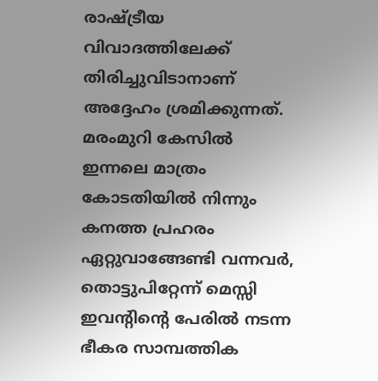രാഷ്ട്രീയ വിവാദത്തിലേക്ക് തിരിച്ചുവിടാനാണ് അദ്ദേഹം ശ്രമിക്കുന്നത്. മരംമുറി കേസിൽ ഇന്നലെ മാത്രം കോടതിയിൽ നിന്നും കനത്ത പ്രഹരം ഏറ്റുവാങ്ങേണ്ടി വന്നവർ, തൊട്ടുപിറ്റേന്ന് മെസ്സി ഇവന്റിന്റെ പേരിൽ നടന്ന ഭീകര സാമ്പത്തിക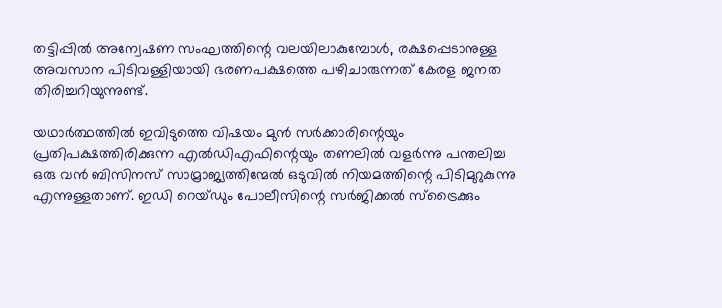തട്ടിപ്പിൽ അന്വേഷണ സംഘത്തിന്റെ വലയിലാകുമ്പോൾ, രക്ഷപ്പെടാനുള്ള അവസാന പിടിവള്ളിയായി ഭരണപക്ഷത്തെ പഴിചാരുന്നത് കേരള ജനത തിരിച്ചറിയുന്നുണ്ട്.

യഥാർത്ഥത്തിൽ ഇവിടുത്തെ വിഷയം മുൻ സർക്കാരിന്റെയും പ്രതിപക്ഷത്തിരിക്കുന്ന എൽഡിഎഫിന്റെയും തണലിൽ വളർന്നു പന്തലിച്ച ഒരു വൻ ബിസിനസ് സാമ്രാജ്യത്തിന്മേൽ ഒടുവിൽ നിയമത്തിന്റെ പിടിമുറുകുന്നു എന്നുള്ളതാണ്. ഇഡി റെയ്ഡും പോലീസിന്റെ സർജിക്കൽ സ്ട്രൈക്കും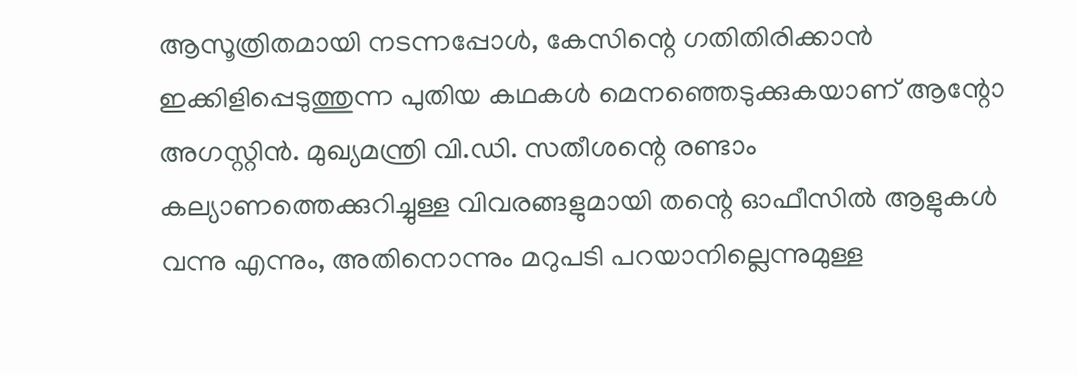ആസൂത്രിതമായി നടന്നപ്പോൾ, കേസിന്റെ ഗതിതിരിക്കാൻ ഇക്കിളിപ്പെടുത്തുന്ന പുതിയ കഥകൾ മെനഞ്ഞെടുക്കുകയാണ് ആന്റോ അഗസ്റ്റിൻ. മുഖ്യമന്ത്രി വി.ഡി. സതീശന്റെ രണ്ടാം കല്യാണത്തെക്കുറിച്ചുള്ള വിവരങ്ങളുമായി തന്റെ ഓഫീസിൽ ആളുകൾ വന്നു എന്നും, അതിനൊന്നും മറുപടി പറയാനില്ലെന്നുമുള്ള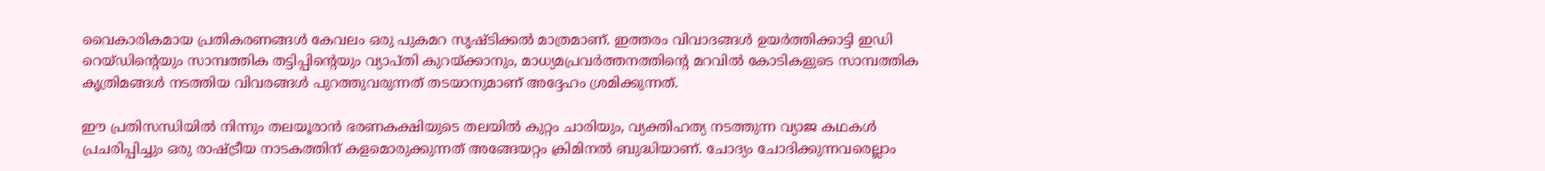വൈകാരികമായ പ്രതികരണങ്ങൾ കേവലം ഒരു പുകമറ സൃഷ്ടിക്കൽ മാത്രമാണ്. ഇത്തരം വിവാദങ്ങൾ ഉയർത്തിക്കാട്ടി ഇഡി റെയ്ഡിന്റെയും സാമ്പത്തിക തട്ടിപ്പിന്റെയും വ്യാപ്തി കുറയ്ക്കാനും, മാധ്യമപ്രവർത്തനത്തിന്റെ മറവിൽ കോടികളുടെ സാമ്പത്തിക കൃത്രിമങ്ങൾ നടത്തിയ വിവരങ്ങൾ പുറത്തുവരുന്നത് തടയാനുമാണ് അദ്ദേഹം ശ്രമിക്കുന്നത്.

ഈ പ്രതിസന്ധിയിൽ നിന്നും തലയൂരാൻ ഭരണകക്ഷിയുടെ തലയിൽ കുറ്റം ചാരിയും, വ്യക്തിഹത്യ നടത്തുന്ന വ്യാജ കഥകൾ പ്രചരിപ്പിച്ചും ഒരു രാഷ്ട്രീയ നാടകത്തിന് കളമൊരുക്കുന്നത് അങ്ങേയറ്റം ക്രിമിനൽ ബുദ്ധിയാണ്. ചോദ്യം ചോദിക്കുന്നവരെല്ലാം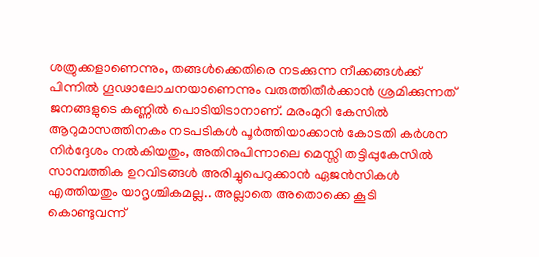ശത്രുക്കളാണെന്നും, തങ്ങൾക്കെതിരെ നടക്കുന്ന നീക്കങ്ങൾക്ക് പിന്നിൽ ഗൂഢാലോചനയാണെന്നും വരുത്തിതീർക്കാൻ ശ്രമിക്കുന്നത് ജനങ്ങളുടെ കണ്ണിൽ പൊടിയിടാനാണ്. മരംമുറി കേസിൽ ആറുമാസത്തിനകം നടപടികൾ പൂർത്തിയാക്കാൻ കോടതി കർശന നിർദ്ദേശം നൽകിയതും, അതിനുപിന്നാലെ മെസ്സി തട്ടിപ്പുകേസിൽ സാമ്പത്തിക ഉറവിടങ്ങൾ അരിച്ചുപെറുക്കാൻ ഏജൻസികൾ എത്തിയതും യാദൃശ്ചികമല്ല.. അല്ലാതെ അതൊക്കെ കൂടി കൊണ്ടുവന്ന്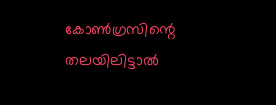കോൺഗ്രസിന്റെ തലയിലിട്ടാൽ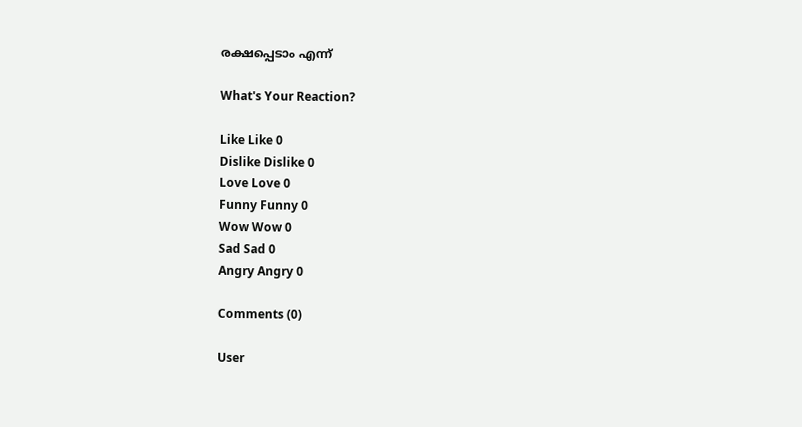രക്ഷപ്പെടാം എന്ന്

What's Your Reaction?

Like Like 0
Dislike Dislike 0
Love Love 0
Funny Funny 0
Wow Wow 0
Sad Sad 0
Angry Angry 0

Comments (0)

User